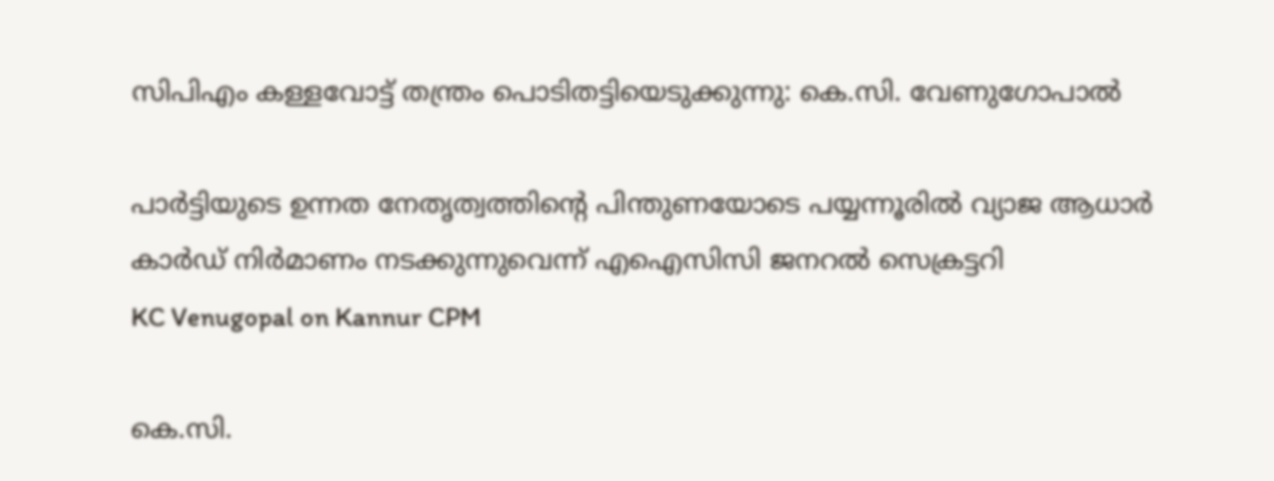സിപിഎം കള്ളവോട്ട് തന്ത്രം പൊടിതട്ടിയെടുക്കുന്നു: കെ.സി. വേണുഗോപാല്‍

പാർട്ടിയുടെ ഉന്നത നേതൃത്വത്തിന്‍റെ പിന്തുണയോടെ പയ്യന്നൂരിൽ വ്യാജ ആധാർ കാർഡ് നിർമാണം നടക്കുന്നുവെന്ന് എഐസിസി ജനറൽ സെക്രട്ടറി
KC Venugopal on Kannur CPM

കെ.സി.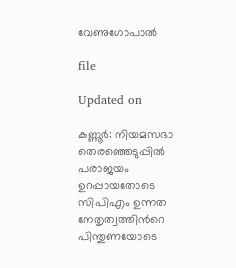വേണുഗോപാല്‍

file

Updated on

കണ്ണൂർ: നിയമസഭാ തെരഞ്ഞെടുപ്പില്‍ പരാജയം ഉറപ്പായതോടെ സിപിഎം ഉന്നത നേതൃത്വത്തിന്‍റെ പിന്തുണയോടെ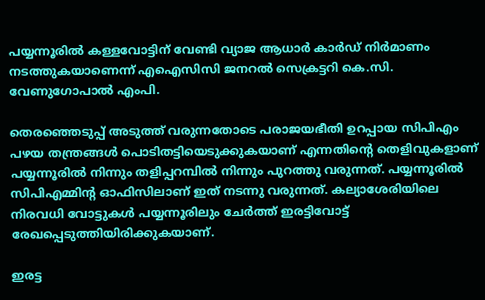പയ്യന്നൂരില്‍ കള്ളവോട്ടിന് വേണ്ടി വ്യാജ ആധാര്‍ കാര്‍ഡ് നിര്‍മാണം നടത്തുകയാണെന്ന് എഐസിസി ജനറല്‍ സെക്രട്ടറി കെ.സി. വേണുഗോപാല്‍ എംപി.

തെരഞ്ഞെടുപ്പ് അടുത്ത് വരുന്നതോടെ പരാജയഭീതി ഉറപ്പായ സിപിഎം പഴയ തന്ത്രങ്ങള്‍ പൊടിതട്ടിയെടുക്കുകയാണ് എന്നതിന്‍റെ തെളിവുകളാണ് പയ്യന്നൂരില്‍ നിന്നും തളിപ്പറമ്പില്‍ നിന്നും പുറത്തു വരുന്നത്. പയ്യന്നൂരില്‍ സിപിഎമ്മിന്‍റ ഓഫിസിലാണ് ഇത് നടന്നു വരുന്നത്. കല്യാശേരിയിലെ നിരവധി വോട്ടുകള്‍ പയ്യന്നൂരിലും ചേര്‍ത്ത് ഇരട്ടിവോട്ട് രേഖപ്പെടുത്തിയിരിക്കുകയാണ്.

ഇരട്ട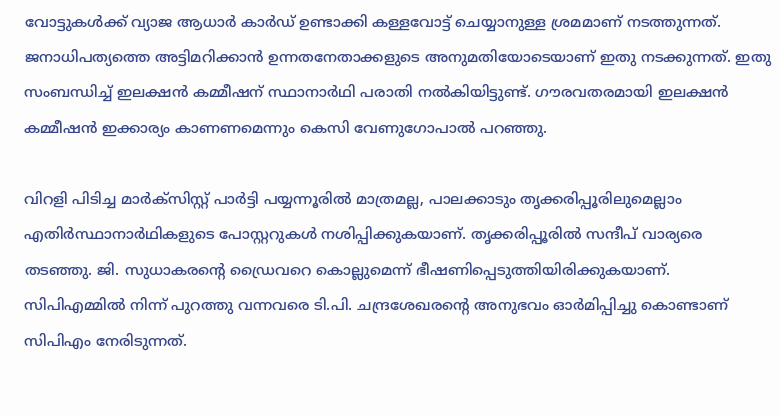വോട്ടുകള്‍ക്ക് വ്യാജ ആധാര്‍ കാര്‍ഡ് ഉണ്ടാക്കി കള്ളവോട്ട് ചെയ്യാനുള്ള ശ്രമമാണ് നടത്തുന്നത്. ജനാധിപത്യത്തെ അട്ടിമറിക്കാന്‍ ഉന്നതനേതാക്കളുടെ അനുമതിയോടെയാണ് ഇതു നടക്കുന്നത്. ഇതു സംബന്ധിച്ച് ഇലക്ഷന്‍ കമ്മീഷന് സ്ഥാനാര്‍ഥി പരാതി നല്‍കിയിട്ടുണ്ട്. ഗൗരവതരമായി ഇലക്ഷന്‍ കമ്മീഷന്‍ ഇക്കാര്യം കാണണമെന്നും കെസി വേണുഗോപാല്‍ പറഞ്ഞു.

വിറളി പിടിച്ച മാര്‍ക്സിസ്റ്റ് പാര്‍ട്ടി പയ്യന്നൂരില്‍ മാത്രമല്ല, പാലക്കാടും തൃക്കരിപ്പൂരിലുമെല്ലാം എതിര്‍സ്ഥാനാര്‍ഥികളുടെ പോസ്റ്ററുകള്‍ നശിപ്പിക്കുകയാണ്. തൃക്കരിപ്പൂരില്‍ സന്ദീപ് വാര്യരെ തടഞ്ഞു. ജി. സുധാകരന്‍റെ ഡ്രൈവറെ കൊല്ലുമെന്ന് ഭീഷണിപ്പെടുത്തിയിരിക്കുകയാണ്. സിപിഎമ്മില്‍ നിന്ന് പുറത്തു വന്നവരെ ടി.പി. ചന്ദ്രശേഖരന്‍റെ അനുഭവം ഓര്‍മിപ്പിച്ചു കൊണ്ടാണ് സിപിഎം നേരിടുന്നത്.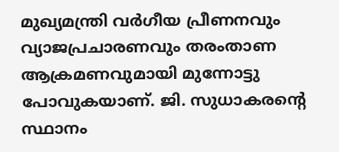മുഖ്യമന്ത്രി വര്‍ഗീയ പ്രീണനവും വ്യാജപ്രചാരണവും തരംതാണ ആക്രമണവുമായി മുന്നോട്ടു പോവുകയാണ്. ജി. സുധാകരന്‍റെ സ്ഥാനം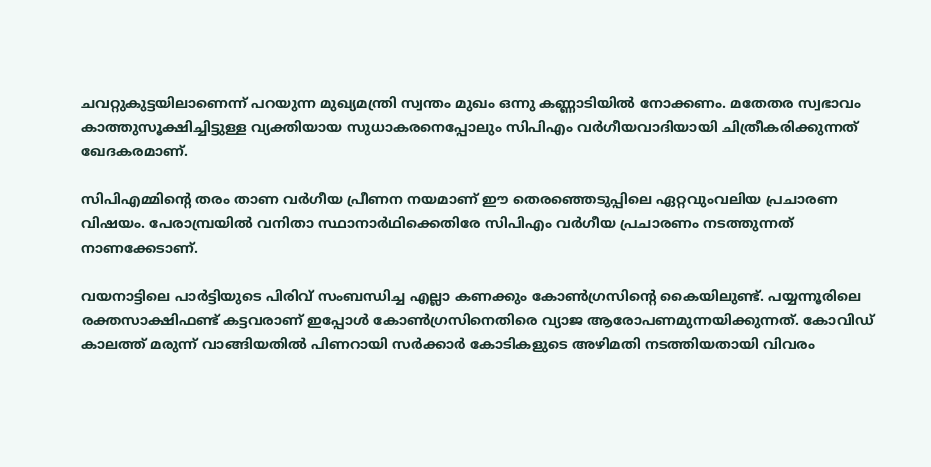ചവറ്റുകുട്ടയിലാണെന്ന് പറയുന്ന മുഖ്യമന്ത്രി സ്വന്തം മുഖം ഒന്നു കണ്ണാടിയില്‍ നോക്കണം. മതേതര സ്വഭാവം കാത്തുസൂക്ഷിച്ചിട്ടുള്ള വ്യക്തിയായ സുധാകരനെപ്പോലും സിപിഎം വര്‍ഗീയവാദിയായി ചിത്രീകരിക്കുന്നത് ഖേദകരമാണ്.

സിപിഎമ്മിന്‍റെ തരം താണ വര്‍ഗീയ പ്രീണന നയമാണ് ഈ തെരഞ്ഞെടുപ്പിലെ ഏറ്റവുംവലിയ പ്രചാരണ വിഷയം. പേരാമ്പ്രയില്‍ വനിതാ സ്ഥാനാര്‍ഥിക്കെതിരേ സിപിഎം വര്‍ഗീയ പ്രചാരണം നടത്തുന്നത് നാണക്കേടാണ്.

വയനാട്ടിലെ പാര്‍ട്ടിയുടെ പിരിവ് സംബന്ധിച്ച എല്ലാ കണക്കും കോണ്‍ഗ്രസിന്‍റെ കൈയിലുണ്ട്. പയ്യന്നൂരിലെ രക്തസാക്ഷിഫണ്ട് കട്ടവരാണ് ഇപ്പോള്‍ കോണ്‍ഗ്രസിനെതിരെ വ്യാജ ആരോപണമുന്നയിക്കുന്നത്. കോവിഡ് കാലത്ത് മരുന്ന് വാങ്ങിയതില്‍ പിണറായി സര്‍ക്കാര്‍ കോടികളുടെ അഴിമതി നടത്തിയതായി വിവരം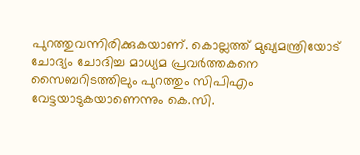പുറത്തുവന്നിരിക്കുകയാണ്. കൊല്ലത്ത് മുഖ്യമന്ത്രിയോട് ചോദ്യം ചോദിച്ച മാധ്യമ പ്രവര്‍ത്തകനെ സൈബറിടത്തിലും പുറത്തും സിപിഎം വേട്ടയാടുകയാണെന്നും കെ.സി.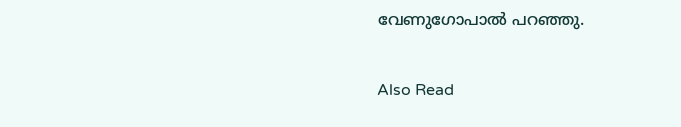വേണുഗോപാല്‍ പറഞ്ഞു.

Also Read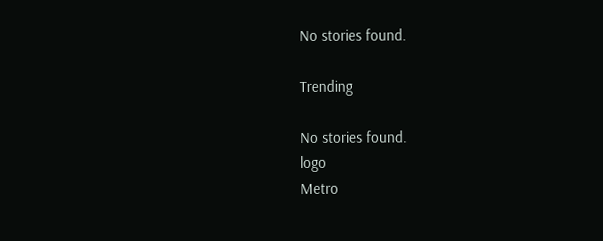No stories found.

Trending

No stories found.
logo
Metro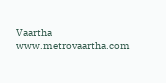Vaartha
www.metrovaartha.com